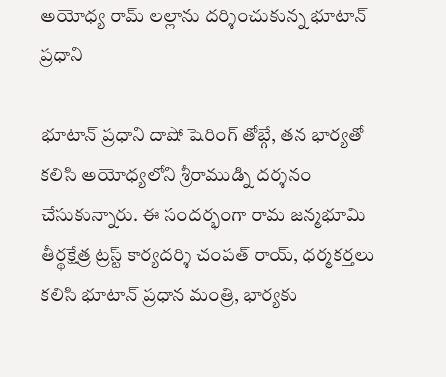అయోధ్య రామ్ లల్లాను దర్శించుకున్న భూటాన్ ప్రధాని

భూటాన్ ప్రధాని దాషో షెరింగ్ తోబ్గే, తన భార్యతో కలిసి అయోధ్యలోని శ్రీరాముడ్ని దర్శనం చేసుకున్నారు. ఈ సందర్భంగా రామ జన్మభూమి తీర్థక్షేత్ర ట్రస్ట్ కార్యదర్శి చంపత్ రాయ్, ధర్మకర్తలు కలిసి భూటాన్ ప్రధాన మంత్రి, భార్యకు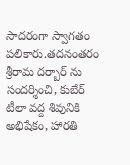సాదరంగా స్వాగతం పలికారు.తదనంతరం శ్రీరామ దర్బార్ ను సందర్శించి, కుబేర్ టీలా వద్ద శివునికి అభిషేకం, హారతి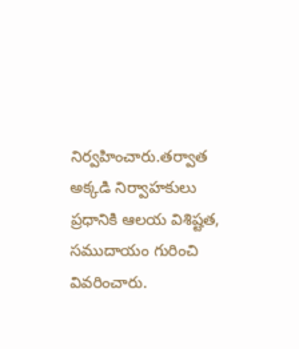నిర్వహించారు.తర్వాత అక్కడి నిర్వాహకులు ప్రధానికి ఆలయ విశిష్టత, సముదాయం గురించి వివరించారు.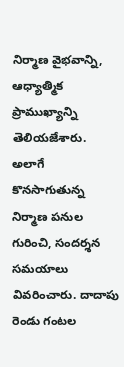నిర్మాణ వైభవాన్ని, ఆధ్యాత్మిక ప్రాముఖ్యాన్ని తెలియజేశారు. అలాగే కొనసాగుతున్న నిర్మాణ పనుల గురించి, సందర్శన సమయాలు వివరించారు. దాదాపు రెండు గంటల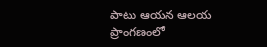పాటు ఆయన ఆలయ ప్రాంగణంలో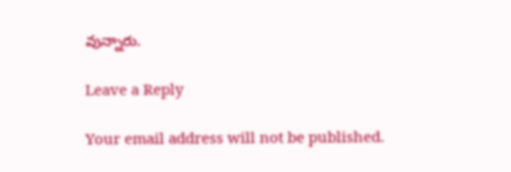వున్నారు.

Leave a Reply

Your email address will not be published.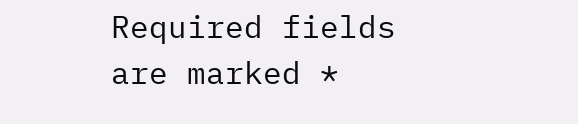Required fields are marked *